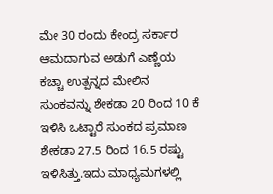ಮೇ 30 ರಂದು ಕೇಂದ್ರ ಸರ್ಕಾರ ಆಮದಾಗುವ ಅಡುಗೆ ಎಣ್ಣೆಯ ಕಚ್ಚಾ ಉತ್ಪನ್ನದ ಮೇಲಿನ ಸುಂಕವನ್ನು ಶೇಕಡಾ 20 ರಿಂದ 10 ಕೆ ಇಳಿಸಿ ಒಟ್ಟಾರೆ ಸುಂಕದ ಪ್ರಮಾಣ ಶೇಕಡಾ 27.5 ರಿಂದ 16.5 ರಷ್ಟು ಇಳಿಸಿತ್ತು.ಇದು ಮಾಧ್ಯಮಗಳಲ್ಲಿ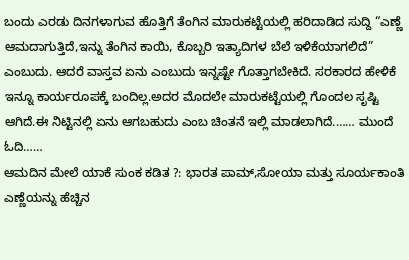ಬಂದು ಎರಡು ದಿನಗಳಾಗುವ ಹೊತ್ತಿಗೆ ತೆಂಗಿನ ಮಾರುಕಟ್ಟೆಯಲ್ಲಿ ಹರಿದಾಡಿದ ಸುದ್ದಿ “ಎಣ್ಣೆ ಆಮದಾಗುತ್ತಿದೆ,ಇನ್ನು ತೆಂಗಿನ ಕಾಯಿ, ಕೊಬ್ಬರಿ ಇತ್ಯಾದಿಗಳ ಬೆಲೆ ಇಳಿಕೆಯಾಗಲಿದೆ” ಎಂಬುದು. ಆದರೆ ವಾಸ್ತವ ಏನು ಎಂಬುದು ಇನ್ನಷ್ಟೇ ಗೊತ್ತಾಗಬೇಕಿದೆ. ಸರಕಾರದ ಹೇಳಿಕೆ ಇನ್ನೂ ಕಾರ್ಯರೂಪಕ್ಕೆ ಬಂದಿಲ್ಲ.ಅದರ ಮೊದಲೇ ಮಾರುಕಟ್ಟೆಯಲ್ಲಿ ಗೊಂದಲ ಸೃಷ್ಟಿ ಆಗಿದೆ.ಈ ನಿಟ್ಟಿನಲ್ಲಿ ಏನು ಆಗಬಹುದು ಎಂಬ ಚಿಂತನೆ ಇಲ್ಲಿ ಮಾಡಲಾಗಿದೆ.…… ಮುಂದೆ ಓದಿ……
ಆಮದಿನ ಮೇಲೆ ಯಾಕೆ ಸುಂಕ ಕಡಿತ ?: ಭಾರತ ಪಾಮ್,ಸೋಯಾ ಮತ್ತು ಸೂರ್ಯಕಾಂತಿ ಎಣ್ಣೆಯನ್ನು ಹೆಚ್ಚಿನ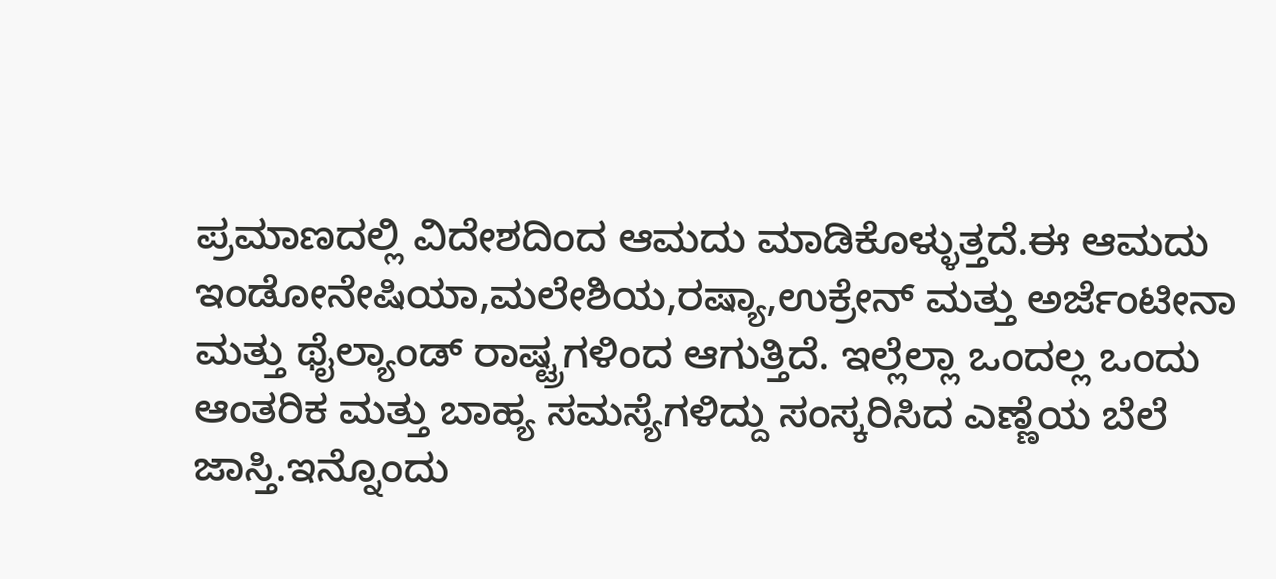ಪ್ರಮಾಣದಲ್ಲಿ ವಿದೇಶದಿಂದ ಆಮದು ಮಾಡಿಕೊಳ್ಳುತ್ತದೆ.ಈ ಆಮದು ಇಂಡೋನೇಷಿಯಾ,ಮಲೇಶಿಯ,ರಷ್ಯಾ,ಉಕ್ರೇನ್ ಮತ್ತು ಅರ್ಜೆಂಟೀನಾ ಮತ್ತು ಥೈಲ್ಯಾಂಡ್ ರಾಷ್ಟ್ರಗಳಿಂದ ಆಗುತ್ತಿದೆ. ಇಲ್ಲೆಲ್ಲಾ ಒಂದಲ್ಲ ಒಂದು ಆಂತರಿಕ ಮತ್ತು ಬಾಹ್ಯ ಸಮಸ್ಯೆಗಳಿದ್ದು ಸಂಸ್ಕರಿಸಿದ ಎಣ್ಣೆಯ ಬೆಲೆ ಜಾಸ್ತಿ.ಇನ್ನೊಂದು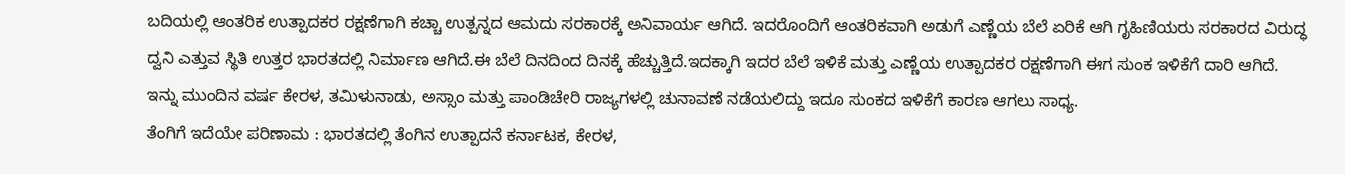ಬದಿಯಲ್ಲಿ ಆಂತರಿಕ ಉತ್ಪಾದಕರ ರಕ್ಷಣೆಗಾಗಿ ಕಚ್ಚಾ ಉತ್ಪನ್ನದ ಆಮದು ಸರಕಾರಕ್ಕೆ ಅನಿವಾರ್ಯ ಆಗಿದೆ. ಇದರೊಂದಿಗೆ ಆಂತರಿಕವಾಗಿ ಅಡುಗೆ ಎಣ್ಣೆಯ ಬೆಲೆ ಏರಿಕೆ ಆಗಿ ಗೃಹಿಣಿಯರು ಸರಕಾರದ ವಿರುದ್ಧ ದ್ವನಿ ಎತ್ತುವ ಸ್ಥಿತಿ ಉತ್ತರ ಭಾರತದಲ್ಲಿ ನಿರ್ಮಾಣ ಆಗಿದೆ.ಈ ಬೆಲೆ ದಿನದಿಂದ ದಿನಕ್ಕೆ ಹೆಚ್ಚುತ್ತಿದೆ.ಇದಕ್ಕಾಗಿ ಇದರ ಬೆಲೆ ಇಳಿಕೆ ಮತ್ತು ಎಣ್ಣೆಯ ಉತ್ಪಾದಕರ ರಕ್ಷಣೆಗಾಗಿ ಈಗ ಸುಂಕ ಇಳಿಕೆಗೆ ದಾರಿ ಆಗಿದೆ. ಇನ್ನು ಮುಂದಿನ ವರ್ಷ ಕೇರಳ, ತಮಿಳುನಾಡು, ಅಸ್ಸಾಂ ಮತ್ತು ಪಾಂಡಿಚೇರಿ ರಾಜ್ಯಗಳಲ್ಲಿ ಚುನಾವಣೆ ನಡೆಯಲಿದ್ದು ಇದೂ ಸುಂಕದ ಇಳಿಕೆಗೆ ಕಾರಣ ಆಗಲು ಸಾಧ್ಯ.
ತೆಂಗಿಗೆ ಇದೆಯೇ ಪರಿಣಾಮ : ಭಾರತದಲ್ಲಿ ತೆಂಗಿನ ಉತ್ಪಾದನೆ ಕರ್ನಾಟಕ, ಕೇರಳ,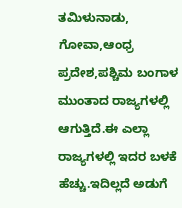ತಮಿಳುನಾಡು, ಗೋವಾ,ಆಂಧ್ರ ಪ್ರದೇಶ,ಪಶ್ಚಿಮ ಬಂಗಾಳ ಮುಂತಾದ ರಾಜ್ಯಗಳಲ್ಲಿ ಆಗುತ್ತಿದೆ.ಈ ಎಲ್ಲಾ ರಾಜ್ಯಗಳಲ್ಲಿ ಇದರ ಬಳಕೆ ಹೆಚ್ಚು.ಇದಿಲ್ಲದೆ ಅಡುಗೆ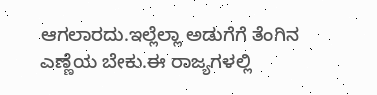ಆಗಲಾರದು.ಇಲ್ಲೆಲ್ಲಾ ಅಡುಗೆಗೆ ತೆಂಗಿನ ಎಣ್ಣೆಯ ಬೇಕು.ಈ ರಾಜ್ಯಗಳಲ್ಲಿ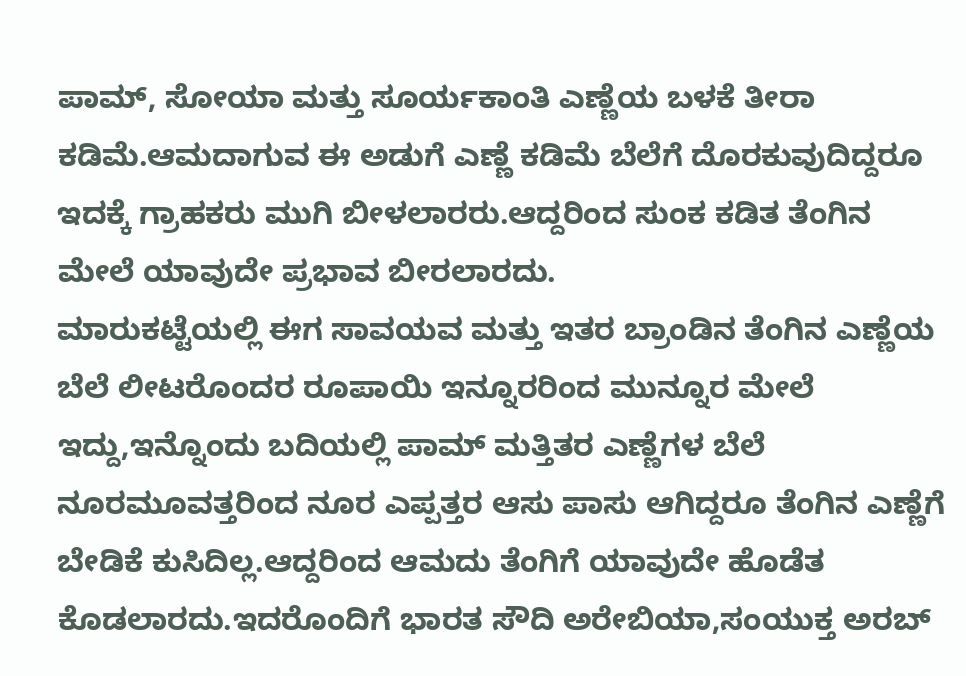ಪಾಮ್, ಸೋಯಾ ಮತ್ತು ಸೂರ್ಯಕಾಂತಿ ಎಣ್ಣೆಯ ಬಳಕೆ ತೀರಾ ಕಡಿಮೆ.ಆಮದಾಗುವ ಈ ಅಡುಗೆ ಎಣ್ಣೆ ಕಡಿಮೆ ಬೆಲೆಗೆ ದೊರಕುವುದಿದ್ದರೂ ಇದಕ್ಕೆ ಗ್ರಾಹಕರು ಮುಗಿ ಬೀಳಲಾರರು.ಆದ್ದರಿಂದ ಸುಂಕ ಕಡಿತ ತೆಂಗಿನ ಮೇಲೆ ಯಾವುದೇ ಪ್ರಭಾವ ಬೀರಲಾರದು.
ಮಾರುಕಟ್ಟೆಯಲ್ಲಿ ಈಗ ಸಾವಯವ ಮತ್ತು ಇತರ ಬ್ರಾಂಡಿನ ತೆಂಗಿನ ಎಣ್ಣೆಯ ಬೆಲೆ ಲೀಟರೊಂದರ ರೂಪಾಯಿ ಇನ್ನೂರರಿಂದ ಮುನ್ನೂರ ಮೇಲೆ ಇದ್ದು,ಇನ್ನೊಂದು ಬದಿಯಲ್ಲಿ ಪಾಮ್ ಮತ್ತಿತರ ಎಣ್ಣೆಗಳ ಬೆಲೆ ನೂರಮೂವತ್ತರಿಂದ ನೂರ ಎಪ್ಪತ್ತರ ಆಸು ಪಾಸು ಆಗಿದ್ದರೂ ತೆಂಗಿನ ಎಣ್ಣೆಗೆ ಬೇಡಿಕೆ ಕುಸಿದಿಲ್ಲ.ಆದ್ದರಿಂದ ಆಮದು ತೆಂಗಿಗೆ ಯಾವುದೇ ಹೊಡೆತ ಕೊಡಲಾರದು.ಇದರೊಂದಿಗೆ ಭಾರತ ಸೌದಿ ಅರೇಬಿಯಾ,ಸಂಯುಕ್ತ ಅರಬ್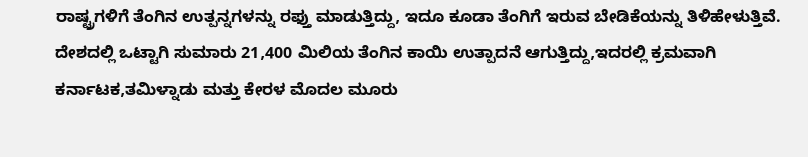ರಾಷ್ಟ್ರಗಳಿಗೆ ತೆಂಗಿನ ಉತ್ಪನ್ನಗಳನ್ನು ರಫ್ತು ಮಾಡುತ್ತಿದ್ದು, ಇದೂ ಕೂಡಾ ತೆಂಗಿಗೆ ಇರುವ ಬೇಡಿಕೆಯನ್ನು ತಿಳಿಹೇಳುತ್ತಿವೆ.
ದೇಶದಲ್ಲಿ ಒಟ್ಟಾಗಿ ಸುಮಾರು 21,400 ಮಿಲಿಯ ತೆಂಗಿನ ಕಾಯಿ ಉತ್ಪಾದನೆ ಆಗುತ್ತಿದ್ದು,ಇದರಲ್ಲಿ ಕ್ರಮವಾಗಿ ಕರ್ನಾಟಕ,ತಮಿಳ್ನಾಡು ಮತ್ತು ಕೇರಳ ಮೊದಲ ಮೂರು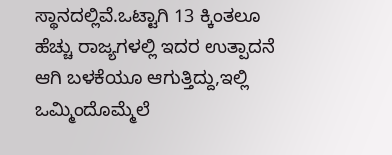ಸ್ಥಾನದಲ್ಲಿವೆ.ಒಟ್ಟಾಗಿ 13 ಕ್ಕಿಂತಲೂ ಹೆಚ್ಚು ರಾಜ್ಯಗಳಲ್ಲಿ ಇದರ ಉತ್ಪಾದನೆ ಆಗಿ ಬಳಕೆಯೂ ಆಗುತ್ತಿದ್ದು,ಇಲ್ಲಿ ಒಮ್ಮಿಂದೊಮ್ಮೆಲೆ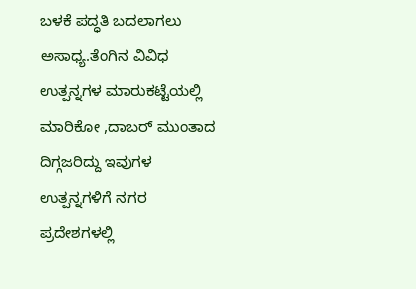ಬಳಕೆ ಪದ್ಧತಿ ಬದಲಾಗಲು ಅಸಾಧ್ಯ.ತೆಂಗಿನ ವಿವಿಧ ಉತ್ಪನ್ನಗಳ ಮಾರುಕಟ್ಟೆಯಲ್ಲಿ ಮಾರಿಕೋ ,ದಾಬರ್ ಮುಂತಾದ ದಿಗ್ಗಜರಿದ್ದು ಇವುಗಳ ಉತ್ಪನ್ನಗಳಿಗೆ ನಗರ ಪ್ರದೇಶಗಳಲ್ಲಿ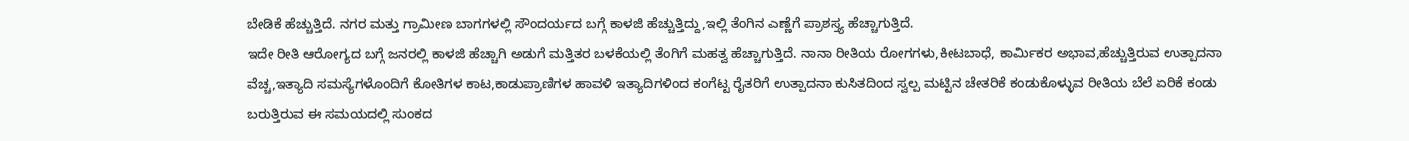ಬೇಡಿಕೆ ಹೆಚ್ಚುತ್ತಿದೆ. ನಗರ ಮತ್ತು ಗ್ರಾಮೀಣ ಬಾಗಗಳಲ್ಲಿ ಸೌಂದರ್ಯದ ಬಗ್ಗೆ ಕಾಳಜಿ ಹೆಚ್ಚುತ್ತಿದ್ದು,ಇಲ್ಲಿ ತೆಂಗಿನ ಎಣ್ಣೆಗೆ ಪ್ರಾಶಸ್ತ್ಯ ಹೆಚ್ಚಾಗುತ್ತಿದೆ.
ಇದೇ ರೀತಿ ಆರೋಗ್ಯದ ಬಗ್ಗೆ ಜನರಲ್ಲಿ ಕಾಳಜಿ ಹೆಚ್ಚಾಗಿ ಅಡುಗೆ ಮತ್ತಿತರ ಬಳಕೆಯಲ್ಲಿ ತೆಂಗಿಗೆ ಮಹತ್ವ ಹೆಚ್ಚಾಗುತ್ತಿದೆ. ನಾನಾ ರೀತಿಯ ರೋಗಗಳು,ಕೀಟಬಾಧೆ, ಕಾರ್ಮಿಕರ ಅಭಾವ,ಹೆಚ್ಚುತ್ತಿರುವ ಉತ್ಪಾದನಾ ವೆಚ್ಚ,ಇತ್ಯಾದಿ ಸಮಸ್ಯೆಗಳೊಂದಿಗೆ ಕೋತಿಗಳ ಕಾಟ,ಕಾಡುಪ್ರಾಣಿಗಳ ಹಾವಳಿ ಇತ್ಯಾದಿಗಳಿಂದ ಕಂಗೆಟ್ಟ ರೈತರಿಗೆ ಉತ್ಪಾದನಾ ಕುಸಿತದಿಂದ ಸ್ವಲ್ಪ ಮಟ್ಟಿನ ಚೇತರಿಕೆ ಕಂಡುಕೊಳ್ಳುವ ರೀತಿಯ ಬೆಲೆ ಏರಿಕೆ ಕಂಡು ಬರುತ್ತಿರುವ ಈ ಸಮಯದಲ್ಲಿ ಸುಂಕದ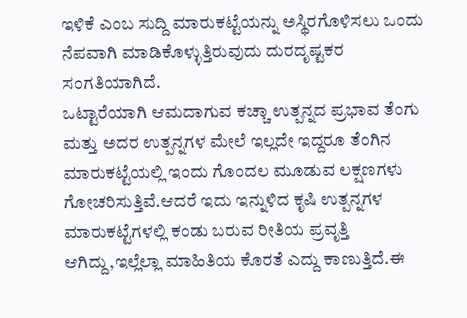ಇಳಿಕೆ ಎಂಬ ಸುದ್ದಿ ಮಾರುಕಟ್ಟೆಯನ್ನು ಅಸ್ಥಿರಗೊಳಿಸಲು ಒಂದು ನೆಪವಾಗಿ ಮಾಡಿಕೊಳ್ಳುತ್ತಿರುವುದು ದುರದೃಷ್ಟಕರ ಸಂಗತಿಯಾಗಿದೆ.
ಒಟ್ಟಾರೆಯಾಗಿ ಆಮದಾಗುವ ಕಚ್ಚಾ ಉತ್ಪನ್ನದ ಪ್ರಭಾವ ತೆಂಗು ಮತ್ತು ಅದರ ಉತ್ಪನ್ನಗಳ ಮೇಲೆ ಇಲ್ಲದೇ ಇದ್ದರೂ ತೆಂಗಿನ ಮಾರುಕಟ್ಟೆಯಲ್ಲಿ ಇಂದು ಗೊಂದಲ ಮೂಡುವ ಲಕ್ಷಣಗಳು ಗೋಚರಿಸುತ್ತಿವೆ.ಆದರೆ ಇದು ಇನ್ನುಳಿದ ಕೃಷಿ ಉತ್ಪನ್ನಗಳ ಮಾರುಕಟ್ಟೆಗಳಲ್ಲಿ ಕಂಡು ಬರುವ ರೀತಿಯ ಪ್ರವೃತ್ತಿ ಆಗಿದ್ದು,ಇಲ್ಲೆಲ್ಲಾ ಮಾಹಿತಿಯ ಕೊರತೆ ಎದ್ದು ಕಾಣುತ್ತಿದೆ.ಈ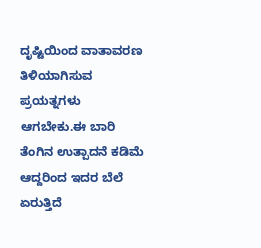ದೃಷ್ಟಿಯಿಂದ ವಾತಾವರಣ ತಿಳಿಯಾಗಿಸುವ ಪ್ರಯತ್ನಗಳು ಆಗಬೇಕು.ಈ ಬಾರಿ ತೆಂಗಿನ ಉತ್ಪಾದನೆ ಕಡಿಮೆ ಆದ್ದರಿಂದ ಇದರ ಬೆಲೆ ಏರುತ್ತಿದೆ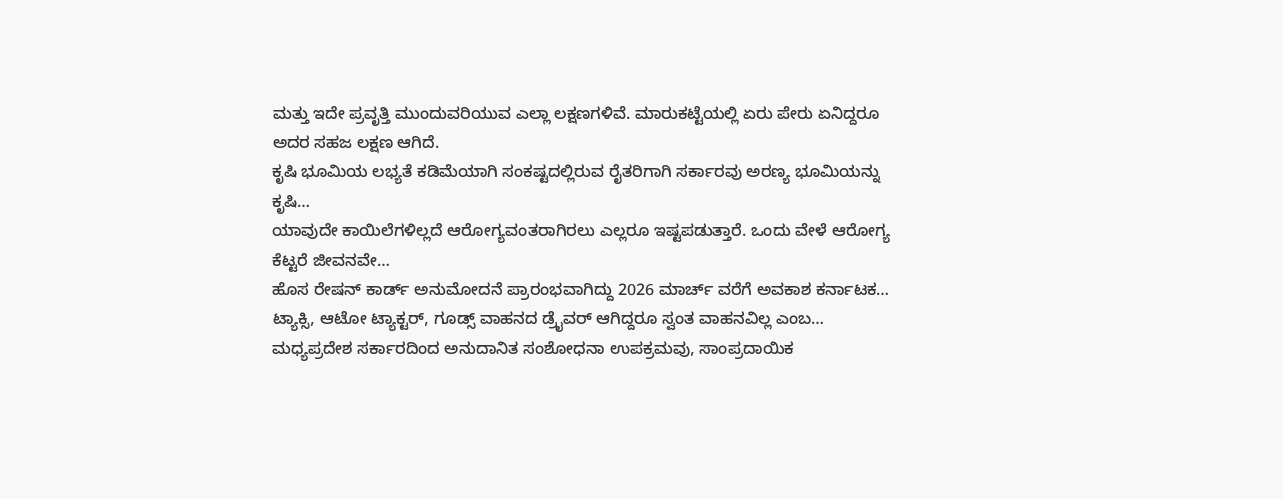ಮತ್ತು ಇದೇ ಪ್ರವೃತ್ತಿ ಮುಂದುವರಿಯುವ ಎಲ್ಲಾ ಲಕ್ಷಣಗಳಿವೆ. ಮಾರುಕಟ್ಟೆಯಲ್ಲಿ ಏರು ಪೇರು ಏನಿದ್ದರೂ ಅದರ ಸಹಜ ಲಕ್ಷಣ ಆಗಿದೆ.
ಕೃಷಿ ಭೂಮಿಯ ಲಭ್ಯತೆ ಕಡಿಮೆಯಾಗಿ ಸಂಕಷ್ಟದಲ್ಲಿರುವ ರೈತರಿಗಾಗಿ ಸರ್ಕಾರವು ಅರಣ್ಯ ಭೂಮಿಯನ್ನು ಕೃಷಿ…
ಯಾವುದೇ ಕಾಯಿಲೆಗಳಿಲ್ಲದೆ ಆರೋಗ್ಯವಂತರಾಗಿರಲು ಎಲ್ಲರೂ ಇಷ್ಟಪಡುತ್ತಾರೆ. ಒಂದು ವೇಳೆ ಆರೋಗ್ಯ ಕೆಟ್ಟರೆ ಜೀವನವೇ…
ಹೊಸ ರೇಷನ್ ಕಾರ್ಡ್ ಅನುಮೋದನೆ ಪ್ರಾರಂಭವಾಗಿದ್ದು 2026 ಮಾರ್ಚ್ ವರೆಗೆ ಅವಕಾಶ ಕರ್ನಾಟಕ…
ಟ್ಯಾಕ್ಸಿ, ಆಟೋ ಟ್ಯಾಕ್ಟರ್, ಗೂಡ್ಸ್ ವಾಹನದ ಡ್ರೈವರ್ ಆಗಿದ್ದರೂ ಸ್ವಂತ ವಾಹನವಿಲ್ಲ ಎಂಬ…
ಮಧ್ಯಪ್ರದೇಶ ಸರ್ಕಾರದಿಂದ ಅನುದಾನಿತ ಸಂಶೋಧನಾ ಉಪಕ್ರಮವು, ಸಾಂಪ್ರದಾಯಿಕ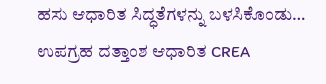ಹಸು ಆಧಾರಿತ ಸಿದ್ಧತೆಗಳನ್ನು ಬಳಸಿಕೊಂಡು…
ಉಪಗ್ರಹ ದತ್ತಾಂಶ ಆಧಾರಿತ CREA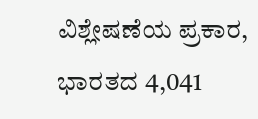ವಿಶ್ಲೇಷಣೆಯ ಪ್ರಕಾರ, ಭಾರತದ 4,041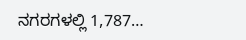ನಗರಗಳಲ್ಲಿ 1,787…